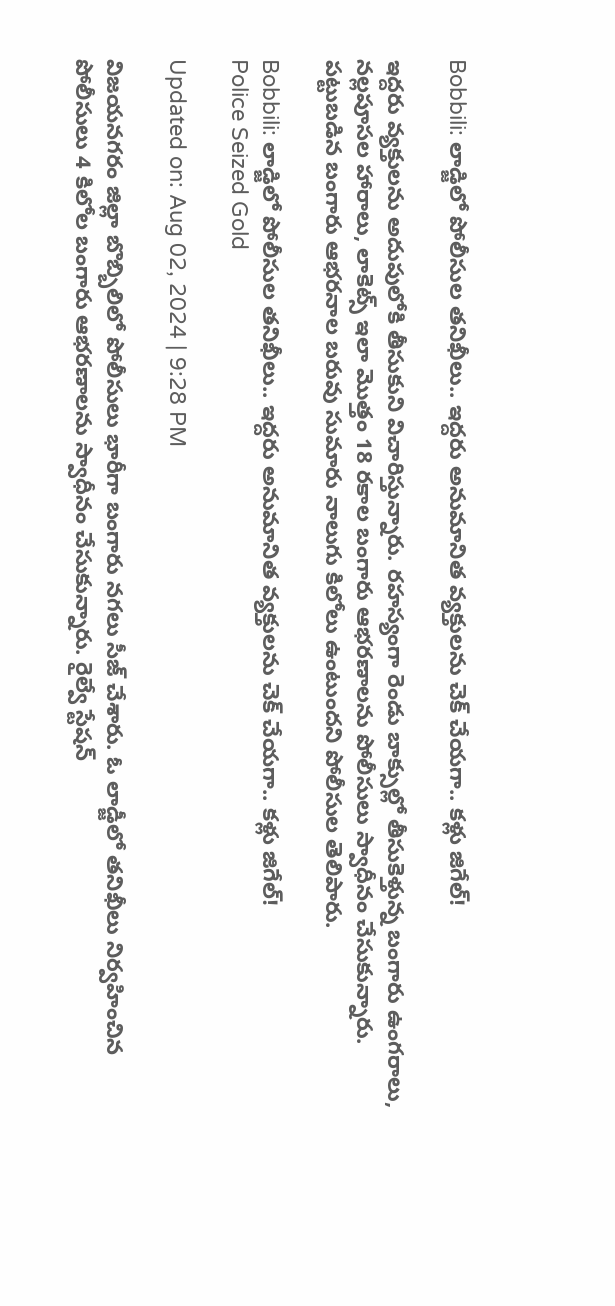Bobbili: లాడ్జిలో పోలీసుల తనిఖీలు.. ఇద్దరు అనుమానిత వ్యక్తులను చెక్‌ చేయగా.. కళ్లు జిగేల్!

ఇద్దరు వ్యక్తులను అదుపులోకి తీసుకుని విచారిస్తున్నారు. రహస్యంగా రెండు బాక్సుల్లో తీసుకెళ్తున్న బంగారు ఉంగరాలు, నల్లపూసల హారాలు, లాకెట్స్ ఇలా మొత్తం 18 రకాల బంగారు ఆభరణాలను పోలీసులు స్వాధీనం చేసుకున్నారు. పట్టుబడిన బంగారు ఆభరనాల బరువు సుమారు నాలుగు కిలోలు ఉంటుందని పోలీసుల తెలిపారు.

Bobbili: లాడ్జిలో పోలీసుల తనిఖీలు.. ఇద్దరు అనుమానిత వ్యక్తులను చెక్‌ చేయగా.. కళ్లు జిగేల్!
Police Seized Gold

Updated on: Aug 02, 2024 | 9:28 PM

విజయనగరం జిల్లా బొబ్బిలిలో పోలీసులు భారీగా బంగారు నగలు సీజ్‌ చేశారు. ఓ లాడ్జీలో తనిఖీలు నిర్వహించిన పోలీసులు 4 కిలోల బంగారు ఆభరణాలను స్వాధీనం చేసుకున్నారు. రైల్వే స్టేషన్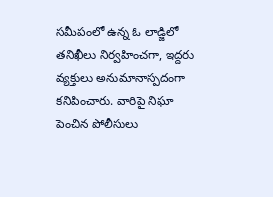సమీపంలో ఉన్న ఓ లాడ్జిలో తనిఖీలు నిర్వహించగా, ఇద్దరు వ్యక్తులు అనుమానాస్పదంగా కనిపించారు. వారిపై నిఘా పెంచిన పోలీసులు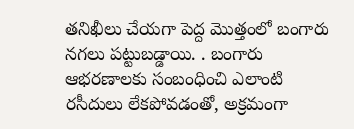తనిఖీలు చేయగా పెద్ద మొత్తంలో బంగారు నగలు పట్టుబడ్డాయి. . బంగారు ఆభరణాలకు సంబంధించి ఎలాంటి రసీదులు లేకపోవడంతో, అక్రమంగా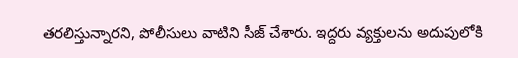తరలిస్తున్నారని, పోలీసులు వాటిని సీజ్ చేశారు. ఇద్దరు వ్యక్తులను అదుపులోకి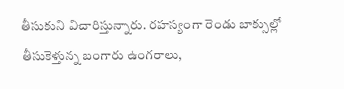తీసుకుని విచారిస్తున్నారు. రహస్యంగా రెండు బాక్సుల్లో తీసుకెళ్తున్న బంగారు ఉంగరాలు,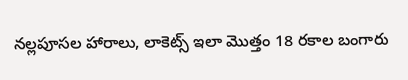నల్లపూసల హారాలు, లాకెట్స్ ఇలా మొత్తం 18 రకాల బంగారు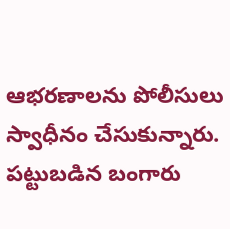ఆభరణాలను పోలీసులు స్వాధీనం చేసుకున్నారు. పట్టుబడిన బంగారు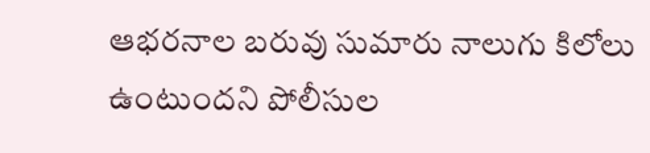ఆభరనాల బరువు సుమారు నాలుగు కిలోలు ఉంటుందని పోలీసుల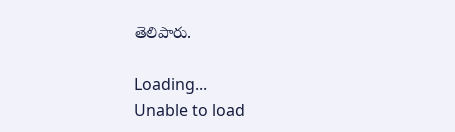తెలిపారు.

Loading...
Unable to load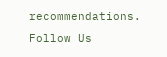recommendations.
Follow Us